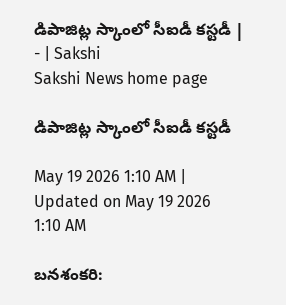డిపాజిట్ల స్కాంలో సీఐడీ కస్టడీ | - | Sakshi
Sakshi News home page

డిపాజిట్ల స్కాంలో సీఐడీ కస్టడీ

May 19 2026 1:10 AM | Updated on May 19 2026 1:10 AM

బనశంకరి: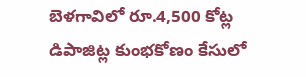బెళగావిలో రూ.4,500 కోట్ల డిపాజిట్ల కుంభకోణం కేసులో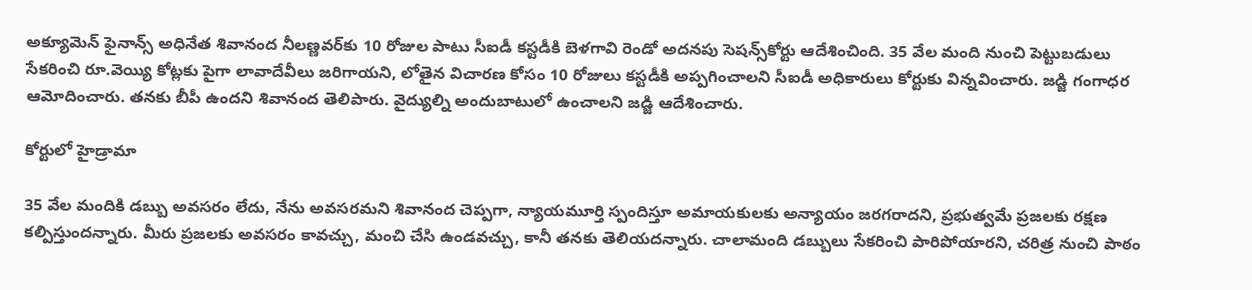అక్యూమెన్‌ ఫైనాన్స్‌ అధినేత శివానంద నీలణ్ణవర్‌కు 10 రోజుల పాటు సీఐడీ కస్టడీకి బెళగావి రెండో అదనపు సెషన్స్‌కోర్టు ఆదేశించింది. 35 వేల మంది నుంచి పెట్టుబడులు సేకరించి రూ.వెయ్యి కోట్లకు పైగా లావాదేవీలు జరిగాయని, లోతైన విచారణ కోసం 10 రోజులు కస్టడీకి అప్పగించాలని సీఐడీ అధికారులు కోర్టుకు విన్నవించారు. జడ్జి గంగాధర ఆమోదించారు. తనకు బీపీ ఉందని శివానంద తెలిపారు. వైద్యుల్ని అందుబాటులో ఉంచాలని జడ్జి ఆదేశించారు.

కోర్టులో హైడ్రామా

35 వేల మందికి డబ్బు అవసరం లేదు, నేను అవసరమని శివానంద చెప్పగా, న్యాయమూర్తి స్పందిస్తూ అమాయకులకు అన్యాయం జరగరాదని, ప్రభుత్వమే ప్రజలకు రక్షణ కల్పిస్తుందన్నారు. మీరు ప్రజలకు అవసరం కావచ్చు, మంచి చేసి ఉండవచ్చు, కానీ తనకు తెలియదన్నారు. చాలామంది డబ్బులు సేకరించి పారిపోయారని, చరిత్ర నుంచి పాఠం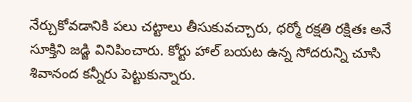నేర్చుకోవడానికి పలు చట్టాలు తీసుకువచ్చారు, ధర్మో రక్షతి రక్షితః అనే సూక్తిని జడ్జి వినిపించారు. కోర్టు హాల్‌ బయట ఉన్న సోదరున్ని చూసి శివానంద కన్నీరు పెట్టుకున్నారు.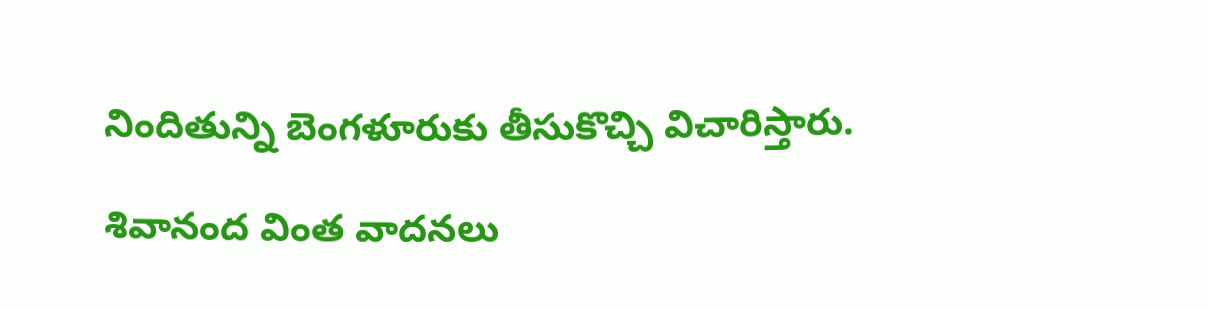నిందితున్ని బెంగళూరుకు తీసుకొచ్చి విచారిస్తారు.

శివానంద వింత వాదనలు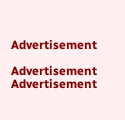Advertisement

Advertisement
Advertisement